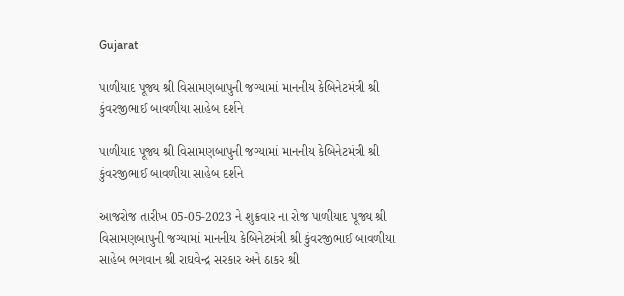Gujarat

પાળીયાદ પૂજ્ય શ્રી વિસામણબાપુની જગ્યામાં માનનીય કેબિનેટમંત્રી શ્રી કુંવરજીભાઈ બાવળીયા સાહેબ દર્શને

પાળીયાદ પૂજ્ય શ્રી વિસામણબાપુની જગ્યામાં માનનીય કેબિનેટમંત્રી શ્રી કુંવરજીભાઈ બાવળીયા સાહેબ દર્શને

આજરોજ તારીખ 05-05-2023 ને શુક્રવાર ના રોજ પાળીયાદ પૂજ્ય શ્રી વિસામણબાપુની જગ્યામાં માનનીય કેબિનેટમંત્રી શ્રી કુંવરજીભાઈ બાવળીયા સાહેબ ભગવાન શ્રી રાઘવેન્દ્ર સરકાર અને ઠાકર શ્રી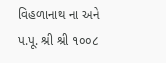વિહળાનાથ ના અને પ.પૂ. શ્રી શ્રી ૧૦૦૮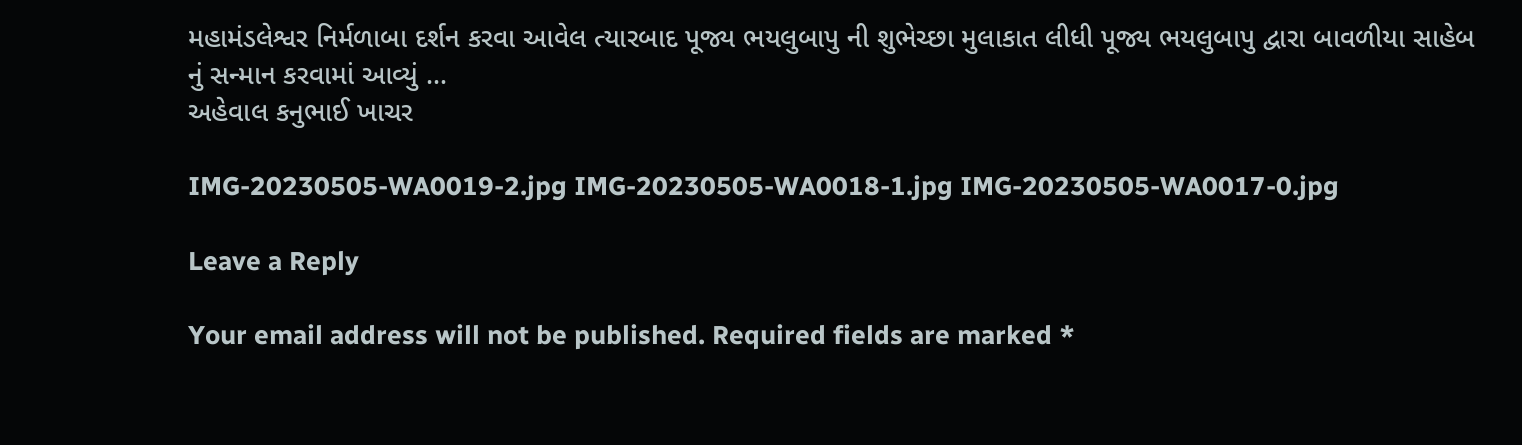મહામંડલેશ્વર નિર્મળાબા દર્શન કરવા આવેલ ત્યારબાદ પૂજ્ય ભયલુબાપુ ની શુભેચ્છા મુલાકાત લીધી પૂજ્ય ભયલુબાપુ દ્વારા બાવળીયા સાહેબ નું સન્માન કરવામાં આવ્યું …
અહેવાલ કનુભાઈ ખાચર

IMG-20230505-WA0019-2.jpg IMG-20230505-WA0018-1.jpg IMG-20230505-WA0017-0.jpg

Leave a Reply

Your email address will not be published. Required fields are marked *